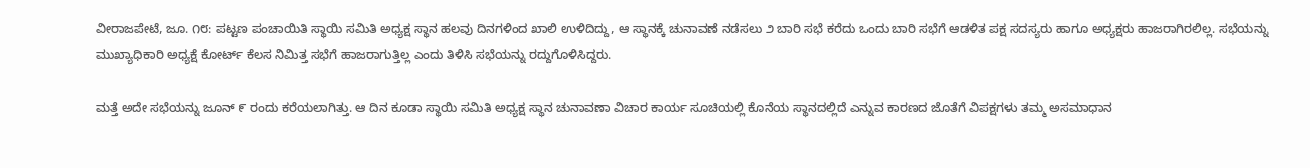ವೀರಾಜಪೇಟೆ, ಜೂ. ೧೮: ಪಟ್ಟಣ ಪಂಚಾಯಿತಿ ಸ್ಥಾಯಿ ಸಮಿತಿ ಅಧ್ಯಕ್ಷ ಸ್ಥಾನ ಹಲವು ದಿನಗಳಿಂದ ಖಾಲಿ ಉಳಿದಿದ್ದು, ಆ ಸ್ಥಾನಕ್ಕೆ ಚುನಾವಣೆ ನಡೆಸಲು ೨ ಬಾರಿ ಸಭೆ ಕರೆದು ಒಂದು ಬಾರಿ ಸಭೆಗೆ ಆಡಳಿತ ಪಕ್ಷ ಸದಸ್ಯರು ಹಾಗೂ ಅಧ್ಯಕ್ಷರು ಹಾಜರಾಗಿರಲಿಲ್ಲ. ಸಭೆಯನ್ನು ಮುಖ್ಯಾಧಿಕಾರಿ ಅಧ್ಯಕ್ಷೆ ಕೋರ್ಟ್ ಕೆಲಸ ನಿಮಿತ್ತ ಸಭೆಗೆ ಹಾಜರಾಗುತ್ತಿಲ್ಲ ಎಂದು ತಿಳಿಸಿ ಸಭೆಯನ್ನು ರದ್ದುಗೊಳಿಸಿದ್ದರು.

ಮತ್ತೆ ಅದೇ ಸಭೆಯನ್ನು ಜೂನ್ ೯ ರಂದು ಕರೆಯಲಾಗಿತ್ತು. ಆ ದಿನ ಕೂಡಾ ಸ್ಥಾಯಿ ಸಮಿತಿ ಅಧ್ಯಕ್ಷ ಸ್ಥಾನ ಚುನಾವಣಾ ವಿಚಾರ ಕಾರ್ಯ ಸೂಚಿಯಲ್ಲಿ ಕೊನೆಯ ಸ್ಥಾನದಲ್ಲಿದೆ ಎನ್ನುವ ಕಾರಣದ ಜೊತೆಗೆ ವಿಪಕ್ಷಗಳು ತಮ್ಮ ಅಸಮಾಧಾನ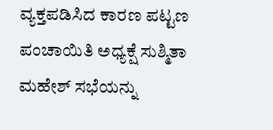ವ್ಯಕ್ತಪಡಿಸಿದ ಕಾರಣ ಪಟ್ಟಣ ಪಂಚಾಯಿತಿ ಅಧ್ಯಕ್ಷೆ ಸುಶ್ಮಿತಾ ಮಹೇಶ್ ಸಭೆಯನ್ನು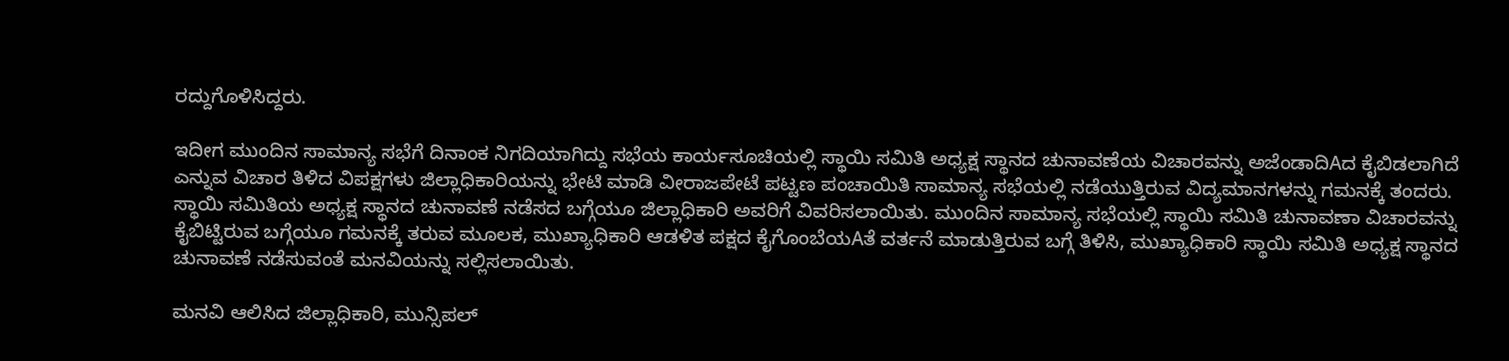ರದ್ದುಗೊಳಿಸಿದ್ದರು.

ಇದೀಗ ಮುಂದಿನ ಸಾಮಾನ್ಯ ಸಭೆಗೆ ದಿನಾಂಕ ನಿಗದಿಯಾಗಿದ್ದು ಸಭೆಯ ಕಾರ್ಯಸೂಚಿಯಲ್ಲಿ ಸ್ಥಾಯಿ ಸಮಿತಿ ಅಧ್ಯಕ್ಷ ಸ್ಥಾನದ ಚುನಾವಣೆಯ ವಿಚಾರವನ್ನು ಅಜೆಂಡಾದಿAದ ಕೈಬಿಡಲಾಗಿದೆ ಎನ್ನುವ ವಿಚಾರ ತಿಳಿದ ವಿಪಕ್ಷಗಳು ಜಿಲ್ಲಾಧಿಕಾರಿಯನ್ನು ಭೇಟಿ ಮಾಡಿ ವೀರಾಜಪೇಟೆ ಪಟ್ಟಣ ಪಂಚಾಯಿತಿ ಸಾಮಾನ್ಯ ಸಭೆಯಲ್ಲಿ ನಡೆಯುತ್ತಿರುವ ವಿದ್ಯಮಾನಗಳನ್ನು ಗಮನಕ್ಕೆ ತಂದರು. ಸ್ಥಾಯಿ ಸಮಿತಿಯ ಅಧ್ಯಕ್ಷ ಸ್ಥಾನದ ಚುನಾವಣೆ ನಡೆಸದ ಬಗ್ಗೆಯೂ ಜಿಲ್ಲಾಧಿಕಾರಿ ಅವರಿಗೆ ವಿವರಿಸಲಾಯಿತು. ಮುಂದಿನ ಸಾಮಾನ್ಯ ಸಭೆಯಲ್ಲಿ ಸ್ಥಾಯಿ ಸಮಿತಿ ಚುನಾವಣಾ ವಿಚಾರವನ್ನು ಕೈಬಿಟ್ಟಿರುವ ಬಗ್ಗೆಯೂ ಗಮನಕ್ಕೆ ತರುವ ಮೂಲಕ, ಮುಖ್ಯಾಧಿಕಾರಿ ಆಡಳಿತ ಪಕ್ಷದ ಕೈಗೊಂಬೆಯAತೆ ವರ್ತನೆ ಮಾಡುತ್ತಿರುವ ಬಗ್ಗೆ ತಿಳಿಸಿ, ಮುಖ್ಯಾಧಿಕಾರಿ ಸ್ಥಾಯಿ ಸಮಿತಿ ಅಧ್ಯಕ್ಷ ಸ್ಥಾನದ ಚುನಾವಣೆ ನಡೆಸುವಂತೆ ಮನವಿಯನ್ನು ಸಲ್ಲಿಸಲಾಯಿತು.

ಮನವಿ ಆಲಿಸಿದ ಜಿಲ್ಲಾಧಿಕಾರಿ, ಮುನ್ಸಿಪಲ್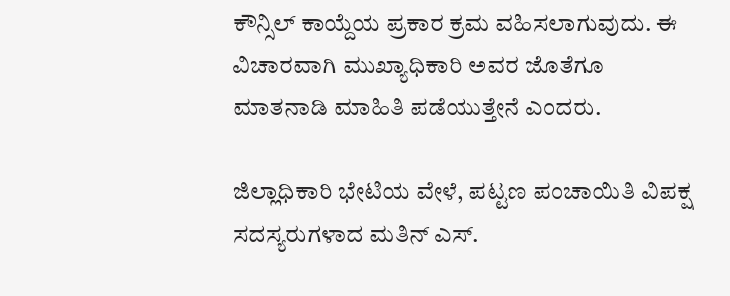ಕೌನ್ಸಿಲ್ ಕಾಯ್ದೆಯ ಪ್ರಕಾರ ಕ್ರಮ ವಹಿಸಲಾಗುವುದು. ಈ ವಿಚಾರವಾಗಿ ಮುಖ್ಯಾಧಿಕಾರಿ ಅವರ ಜೊತೆಗೂ ಮಾತನಾಡಿ ಮಾಹಿತಿ ಪಡೆಯುತ್ತೇನೆ ಎಂದರು.

ಜಿಲ್ಲಾಧಿಕಾರಿ ಭೇಟಿಯ ವೇಳೆ, ಪಟ್ಟಣ ಪಂಚಾಯಿತಿ ವಿಪಕ್ಷ ಸದಸ್ಯರುಗಳಾದ ಮತಿನ್ ಎಸ್.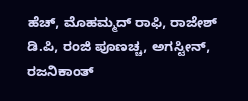ಹೆಚ್, ಮೊಹಮ್ಮದ್ ರಾಫಿ, ರಾಜೇಶ್ ಡಿ.ಪಿ, ರಂಜಿ ಪೂಣಚ್ಚ, ಅಗಸ್ಟೀನ್, ರಜನಿಕಾಂತ್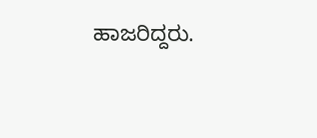ಹಾಜರಿದ್ದರು.